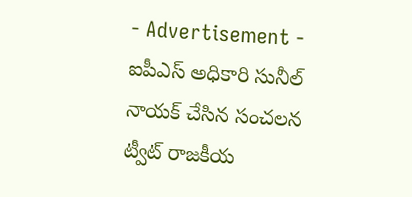- Advertisement -
ఐపీఎస్ అధికారి సునీల్ నాయక్ చేసిన సంచలన ట్వీట్ రాజకీయ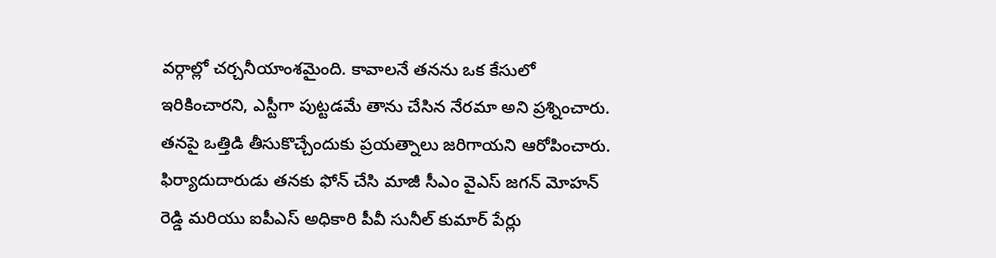వర్గాల్లో చర్చనీయాంశమైంది. కావాలనే తనను ఒక కేసులో ఇరికించారని, ఎస్టీగా పుట్టడమే తాను చేసిన నేరమా అని ప్రశ్నించారు. తనపై ఒత్తిడి తీసుకొచ్చేందుకు ప్రయత్నాలు జరిగాయని ఆరోపించారు.
ఫిర్యాదుదారుడు తనకు ఫోన్ చేసి మాజీ సీఎం వైఎస్ జగన్ మోహన్ రెడ్డి మరియు ఐపీఎస్ అధికారి పీవీ సునీల్ కుమార్ పేర్లు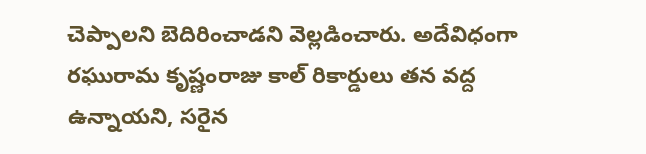చెప్పాలని బెదిరించాడని వెల్లడించారు. అదేవిధంగా రఘురామ కృష్ణంరాజు కాల్ రికార్డులు తన వద్ద ఉన్నాయని, సరైన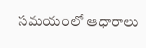సమయంలో ఆధారాలు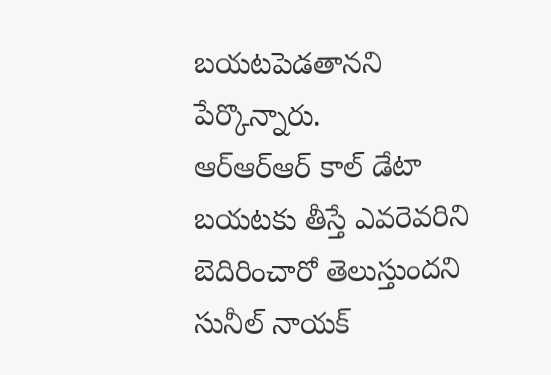బయటపెడతానని పేర్కొన్నారు.
ఆర్ఆర్ఆర్ కాల్ డేటా బయటకు తీస్తే ఎవరెవరిని బెదిరించారో తెలుస్తుందని సునీల్ నాయక్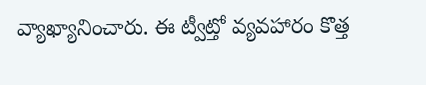వ్యాఖ్యానించారు. ఈ ట్వీట్తో వ్యవహారం కొత్త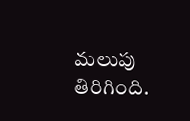మలుపు తిరిగింది.